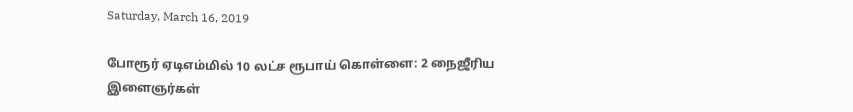Saturday, March 16, 2019

போரூர் ஏடிஎம்மில் 10 லட்ச ரூபாய் கொள்ளை: 2 நைஜீரிய இளைஞர்கள்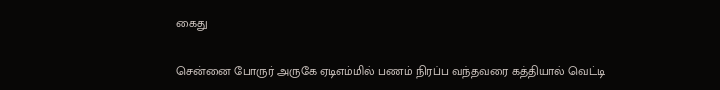கைது

சென்னை போருர் அருகே ஏடிஎம்மில் பணம் நிரப்ப வந்தவரை கத்தியால் வெட்டி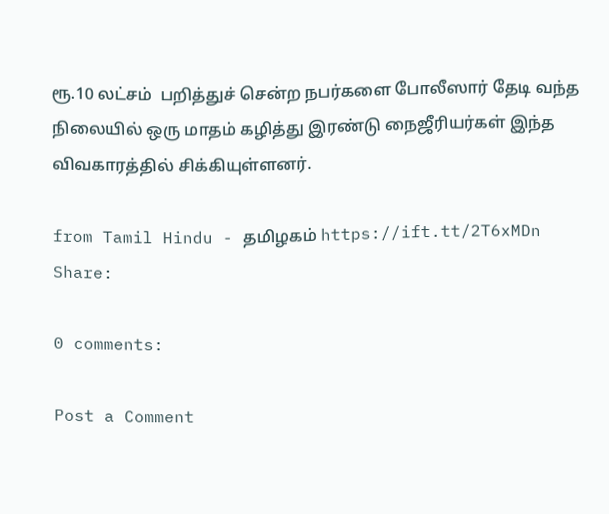ரூ.10 லட்சம்  பறித்துச் சென்ற நபர்களை போலீஸார் தேடி வந்த நிலையில் ஒரு மாதம் கழித்து இரண்டு நைஜீரியர்கள் இந்த விவகாரத்தில் சிக்கியுள்ளனர்.

from Tamil Hindu - தமிழகம் https://ift.tt/2T6xMDn
Share:

0 comments:

Post a Comment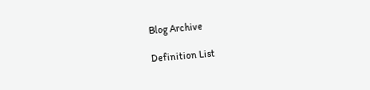Blog Archive

Definition List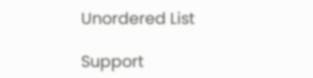Unordered List

Support